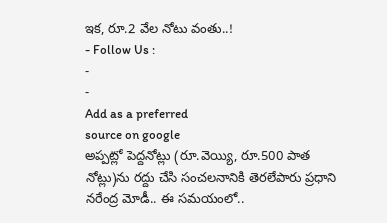ఇక, రూ.2 వేల నోటు వంతు..!
- Follow Us :
-
-
Add as a preferred
source on google
అప్పట్లో పెద్దనోట్లు (రూ.వెయ్యి, రూ.500 పాత నోట్లు)ను రద్దు చేసి సంచలనానికి తెరలేపారు ప్రధాని నరేంద్ర మోడీ.. ఈ సమయంలో..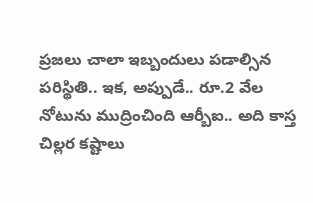ప్రజలు చాలా ఇబ్బందులు పడాల్సిన పరిస్థితి.. ఇక, అప్పుడే.. రూ.2 వేల నోటును ముద్రించింది ఆర్బీఐ.. అది కాస్త చిల్లర కష్టాలు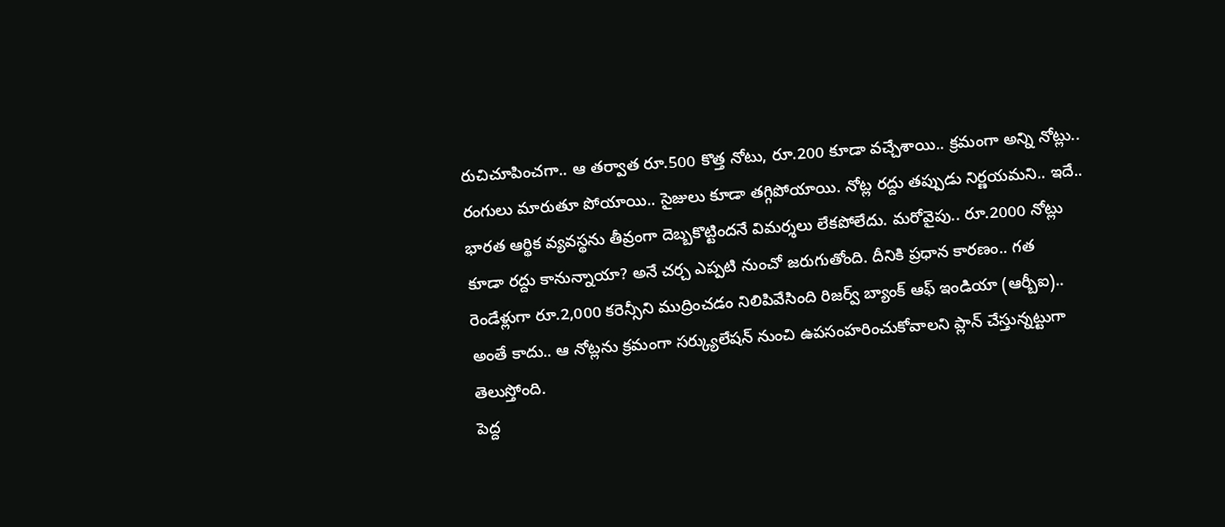రుచిచూపించగా.. ఆ తర్వాత రూ.500 కొత్త నోటు, రూ.200 కూడా వచ్చేశాయి.. క్రమంగా అన్ని నోట్లు.. రంగులు మారుతూ పోయాయి.. సైజులు కూడా తగ్గిపోయాయి. నోట్ల రద్దు తప్పుడు నిర్ణయమని.. ఇదే.. భారత ఆర్థిక వ్యవస్థను తీవ్రంగా దెబ్బకొట్టిందనే విమర్శలు లేకపోలేదు. మరోవైపు.. రూ.2000 నోట్లు కూడా రద్దు కానున్నాయా? అనే చర్చ ఎప్పటి నుంచో జరుగుతోంది. దీనికి ప్రధాన కారణం.. గత రెండేళ్లుగా రూ.2,000 కరెన్సీని ముద్రించడం నిలిపివేసింది రిజర్వ్ బ్యాంక్ ఆఫ్ ఇండియా (ఆర్బీఐ).. అంతే కాదు.. ఆ నోట్లను క్రమంగా సర్క్యులేషన్ నుంచి ఉపసంహరించుకోవాలని ప్లాన్ చేస్తున్నట్టుగా తెలుస్తోంది.
పెద్ద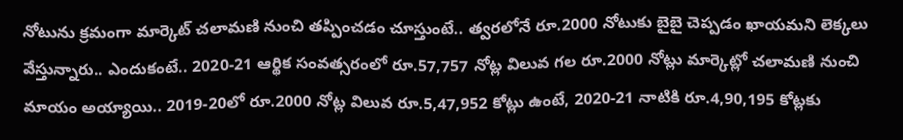నోటును క్రమంగా మార్కెట్ చలామణి నుంచి తప్పించడం చూస్తుంటే.. త్వరలోనే రూ.2000 నోటుకు బైబై చెప్పడం ఖాయమని లెక్కలు వేస్తున్నారు.. ఎందుకంటే.. 2020-21 ఆర్థిక సంవత్సరంలో రూ.57,757 నోట్ల విలువ గల రూ.2000 నోట్లు మార్కెట్లో చలామణి నుంచి మాయం అయ్యాయి.. 2019-20లో రూ.2000 నోట్ల విలువ రూ.5,47,952 కోట్లు ఉంటే, 2020-21 నాటికి రూ.4,90,195 కోట్లకు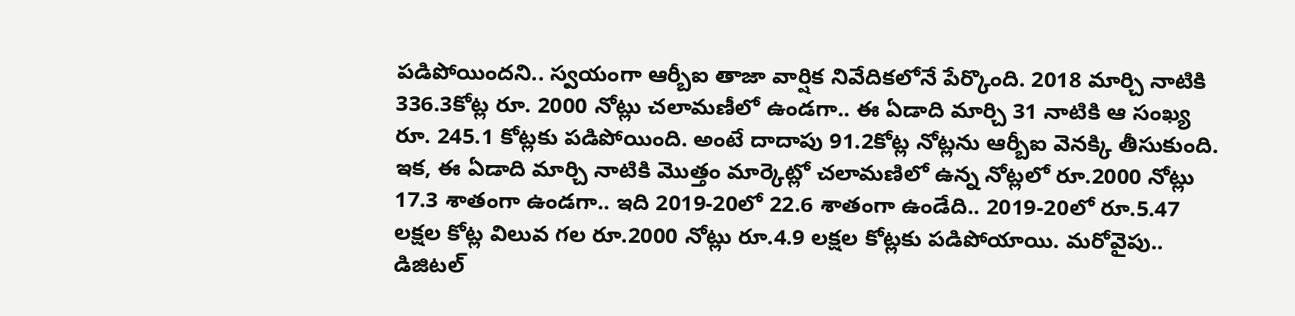పడిపోయిందని.. స్వయంగా ఆర్బీఐ తాజా వార్షిక నివేదికలోనే పేర్కొంది. 2018 మార్చి నాటికి 336.3కోట్ల రూ. 2000 నోట్లు చలామణీలో ఉండగా.. ఈ ఏడాది మార్చి 31 నాటికి ఆ సంఖ్య రూ. 245.1 కోట్లకు పడిపోయింది. అంటే దాదాపు 91.2కోట్ల నోట్లను ఆర్బీఐ వెనక్కి తీసుకుంది. ఇక, ఈ ఏడాది మార్చి నాటికి మొత్తం మార్కెట్లో చలామణిలో ఉన్న నోట్లలో రూ.2000 నోట్లు 17.3 శాతంగా ఉండగా.. ఇది 2019-20లో 22.6 శాతంగా ఉండేది.. 2019-20లో రూ.5.47 లక్షల కోట్ల విలువ గల రూ.2000 నోట్లు రూ.4.9 లక్షల కోట్లకు పడిపోయాయి. మరోవైపు.. డిజిటల్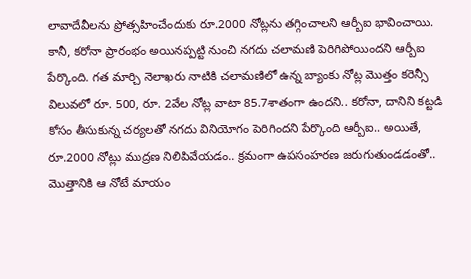లావాదేవీలను ప్రోత్సహించేందుకు రూ.2000 నోట్లను తగ్గించాలని ఆర్బీఐ భావించాయి. కానీ, కరోనా ప్రారంభం అయినప్పట్టి నుంచి నగదు చలామణి పెరిగిపోయిందని ఆర్బీఐ పేర్కొంది. గత మార్చి నెలాఖరు నాటికి చలామణిలో ఉన్న బ్యాంకు నోట్ల మొత్తం కరెన్సీ విలువలో రూ. 500, రూ. 2వేల నోట్ల వాటా 85.7శాతంగా ఉందని.. కరోనా, దానిని కట్టడి కోసం తీసుకున్న చర్యలతో నగదు వినియోగం పెరిగిందని పేర్కొంది ఆర్బీఐ.. అయితే, రూ.2000 నోట్లు ముద్రణ నిలిపివేయడం.. క్రమంగా ఉపసంహరణ జరుగుతుండడంతో.. మొత్తానికి ఆ నోటే మాయం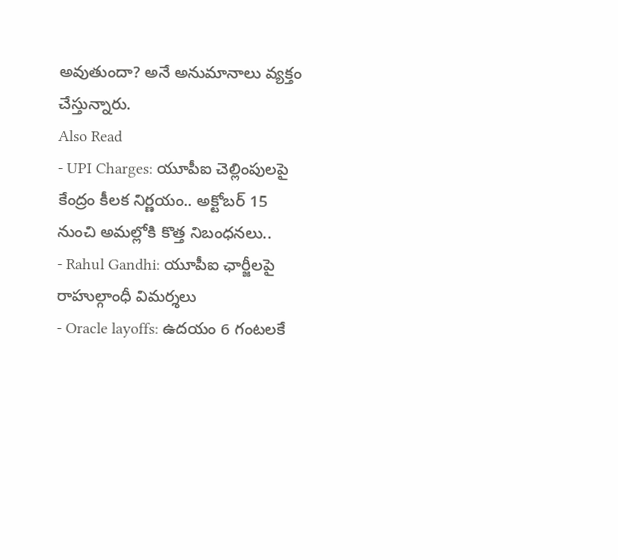అవుతుందా? అనే అనుమానాలు వ్యక్తం చేస్తున్నారు.
Also Read
- UPI Charges: యూపీఐ చెల్లింపులపై కేంద్రం కీలక నిర్ణయం.. అక్టోబర్ 15 నుంచి అమల్లోకి కొత్త నిబంధనలు..
- Rahul Gandhi: యూపీఐ ఛార్జీలపై రాహుల్గాంధీ విమర్శలు
- Oracle layoffs: ఉదయం 6 గంటలకే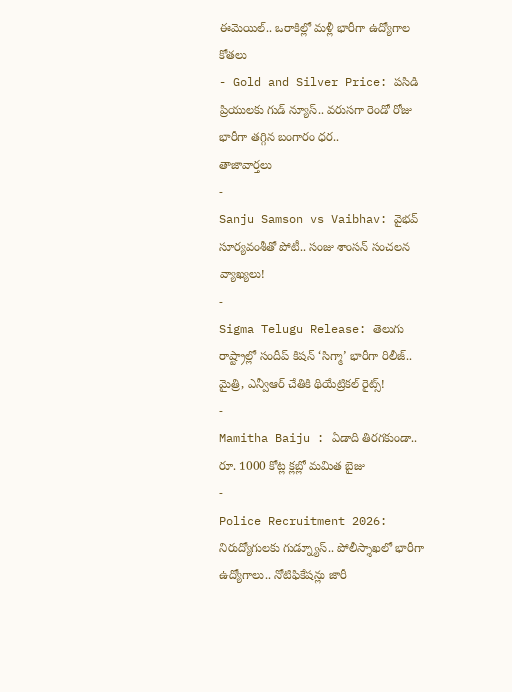ఈమెయిల్.. ఒరాకిల్లో మళ్లీ భారీగా ఉద్యోగాల కోతలు
- Gold and Silver Price: పసిడి ప్రియులకు గుడ్ న్యూస్.. వరుసగా రెండో రోజు భారీగా తగ్గిన బంగారం ధర..
తాజావార్తలు
-
Sanju Samson vs Vaibhav: వైభవ్ సూర్యవంశీతో పోటీ.. సంజు శాంసన్ సంచలన వ్యాఖ్యలు!
-
Sigma Telugu Release: తెలుగు రాష్ట్రాల్లో సందీప్ కిషన్ ‘సిగ్మా’ భారీగా రిలీజ్.. మైత్రి, ఎన్వీఆర్ చేతికి థియేట్రికల్ రైట్స్!
-
Mamitha Baiju : ఏడాది తిరగకుండా.. రూ. 1000 కోట్ల క్లబ్లో మమిత బైజు
-
Police Recruitment 2026: నిరుద్యోగులకు గుడ్న్యూస్.. పోలీస్శాఖలో భారీగా ఉద్యోగాలు.. నోటిఫికేషన్లు జారీ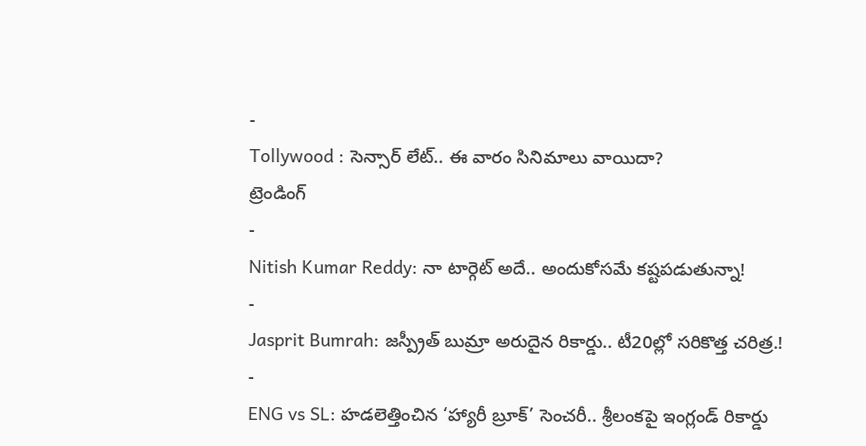-
Tollywood : సెన్సార్ లేట్.. ఈ వారం సినిమాలు వాయిదా?
ట్రెండింగ్
-
Nitish Kumar Reddy: నా టార్గెట్ అదే.. అందుకోసమే కష్టపడుతున్నా!
-
Jasprit Bumrah: జస్ప్రీత్ బుమ్రా అరుదైన రికార్డు.. టీ20ల్లో సరికొత్త చరిత్ర.!
-
ENG vs SL: హడలెత్తించిన ‘హ్యారీ బ్రూక్’ సెంచరీ.. శ్రీలంకపై ఇంగ్లండ్ రికార్డు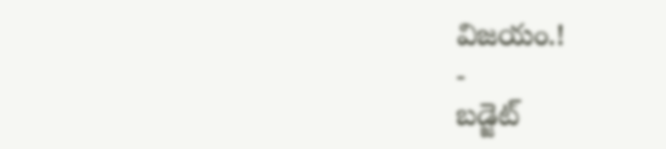విజయం.!
-
బడ్జెట్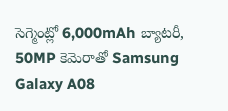సెగ్మెంట్లో 6,000mAh బ్యాటరీ, 50MP కెమెరాతో Samsung Galaxy A08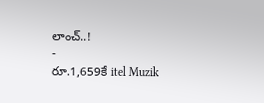లాంచ్..!
-
రూ.1,659కే itel Muzik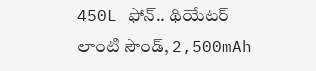450L ఫోన్.. థియేటర్ లాంటి సౌండ్, 2,500mAh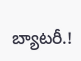బ్యాటరీ.!